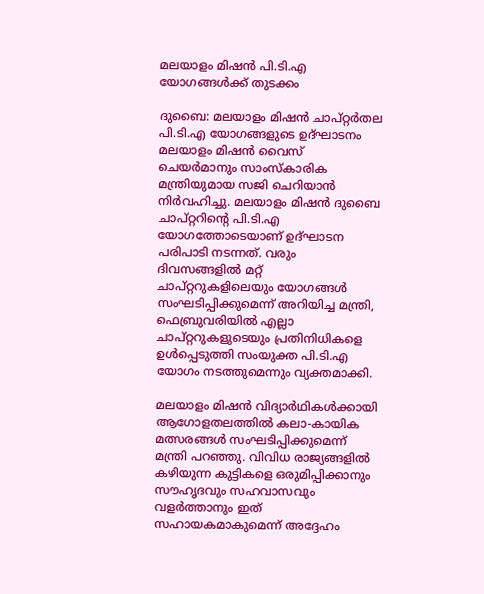മലയാളം മിഷൻ പി.ടി.എ യോഗങ്ങൾക്ക് തുടക്കം

ദുബൈ: മലയാളം മിഷൻ ചാപ്റ്റർതല പി.ടി.എ യോഗങ്ങളുടെ ഉദ്ഘാടനം മലയാളം മിഷൻ വൈസ് ചെയർമാനും സാംസ്കാരിക മന്ത്രിയുമായ സജി ചെറിയാൻ നിർവഹിച്ചു. മലയാളം മിഷൻ ദുബൈ ചാപ്റ്ററിന്റെ പി.ടി.എ യോഗത്തോടെയാണ് ഉദ്ഘാടന പരിപാടി നടന്നത്. വരും ദിവസങ്ങളിൽ മറ്റ് ചാപ്റ്ററുകളിലെയും യോഗങ്ങൾ സംഘടിപ്പിക്കുമെന്ന് അറിയിച്ച മന്ത്രി, ഫെബ്രുവരിയിൽ എല്ലാ ചാപ്റ്ററുകളുടെയും പ്രതിനിധികളെ ഉൾപ്പെടുത്തി സംയുക്ത പി.ടി.എ യോഗം നടത്തുമെന്നും വ്യക്തമാക്കി.

മലയാളം മിഷൻ വിദ്യാർഥികൾക്കായി ആഗോളതലത്തിൽ കലാ-കായിക മത്സരങ്ങൾ സംഘടിപ്പിക്കുമെന്ന് മന്ത്രി പറഞ്ഞു. വിവിധ രാജ്യങ്ങളിൽ കഴിയുന്ന കുട്ടികളെ ഒരുമിപ്പിക്കാനും സൗഹൃദവും സഹവാസവും വളർത്താനും ഇത് സഹായകമാകുമെന്ന് അദ്ദേഹം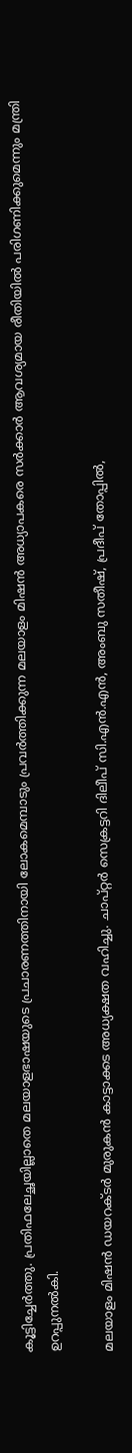കൂട്ടിച്ചേർത്തു. പ്രതിഫലേച്ഛയില്ലാതെ മലയാളഭാഷയുടെ പ്രചാരണത്തിനായി ലോകമെമ്പാടും പ്രവർത്തിക്കുന്ന മലയാളം മിഷൻ അധ്യാപകരെ സർക്കാർ ആവശ്യമായ രീതിയിൽ പരിഗണിക്കുമെന്നും മന്ത്രി ഉറപ്പുനൽകി.

മലയാളം മിഷൻ ഡയറക്ടർ മുരുകൻ കാട്ടാക്കട അധ്യക്ഷത വഹിച്ചു. ചാപ്റ്റർ സെക്രട്ടറി ദിലീപ് സി.എൻ.എൻ, അംബു സതീഷ്, പ്രദീപ് തോപ്പിൽ,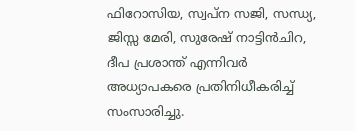ഫിറോസിയ, സ്വപ്ന സജി, സന്ധ്യ, ജിസ്സ മേരി, സുരേഷ് നാട്ടിൻചിറ, ദീപ പ്രശാന്ത് എന്നിവർ അധ്യാപകരെ പ്രതിനിധീകരിച്ച് സംസാരിച്ചു.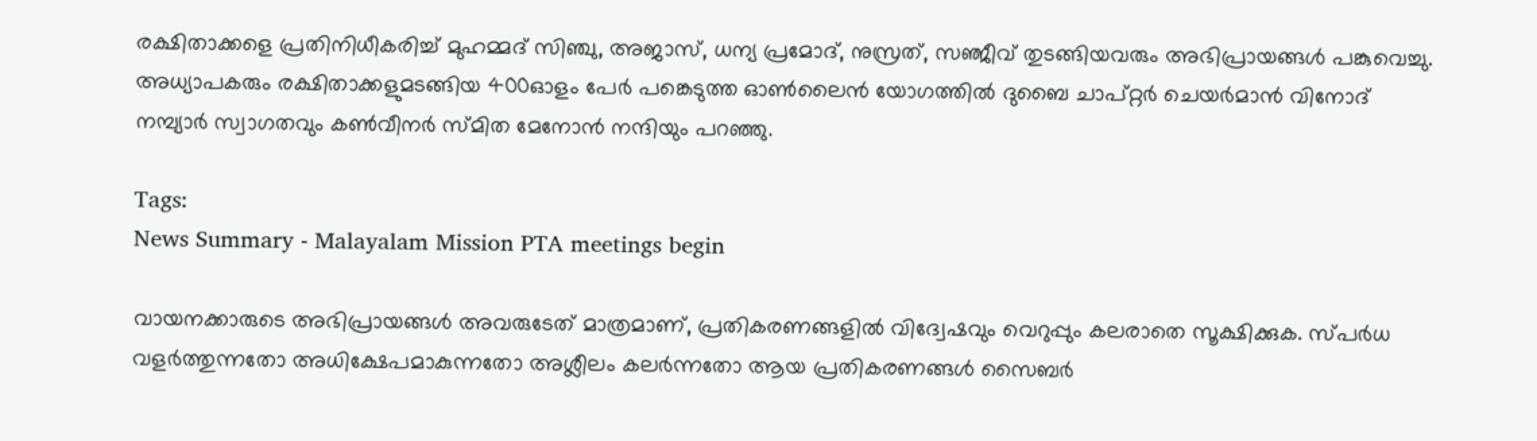രക്ഷിതാക്കളെ പ്രതിനിധീകരിച്ച് മുഹമ്മദ് സിഞ്ചു, അജാസ്, ധന്യ പ്രമോദ്, നുസ്രത്, സഞ്ജീവ് തുടങ്ങിയവരും അഭിപ്രായങ്ങൾ പങ്കുവെച്ചു. അധ്യാപകരും രക്ഷിതാക്കളുമടങ്ങിയ 400ഓളം പേർ പങ്കെടുത്ത ഓൺലൈൻ യോഗത്തിൽ ദുബൈ ചാപ്റ്റർ ചെയർമാൻ വിനോദ് നമ്പ്യാർ സ്വാഗതവും കൺവീനർ സ്മിത മേനോൻ നന്ദിയും പറഞ്ഞു.

Tags:
News Summary - Malayalam Mission PTA meetings begin

വായനക്കാരുടെ അഭിപ്രായങ്ങള്‍ അവരുടേത് മാത്രമാണ്, പ്രതികരണങ്ങളിൽ വിദ്വേഷവും വെറുപ്പും കലരാതെ സൂക്ഷിക്കുക. സ്പർധ വളർത്തുന്നതോ അധിക്ഷേപമാകുന്നതോ അശ്ലീലം കലർന്നതോ ആയ പ്രതികരണങ്ങൾ സൈബർ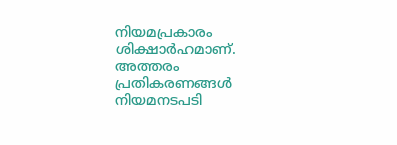നിയമപ്രകാരം ശിക്ഷാർഹമാണ്. അത്തരം പ്രതികരണങ്ങൾ നിയമനടപടി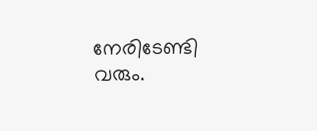നേരിടേണ്ടി വരും.